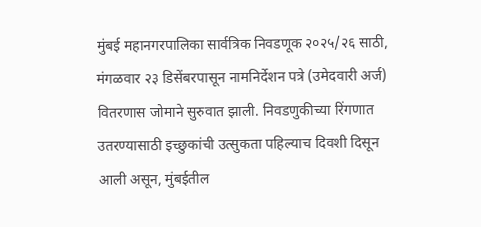मुंबई महानगरपालिका सार्वत्रिक निवडणूक २०२५/२६ साठी, मंगळवार २३ डिसेंबरपासून नामनिर्देशन पत्रे (उमेदवारी अर्ज) वितरणास जोमाने सुरुवात झाली. निवडणुकीच्या रिंगणात उतरण्यासाठी इच्छुकांची उत्सुकता पहिल्याच दिवशी दिसून आली असून, मुंबईतील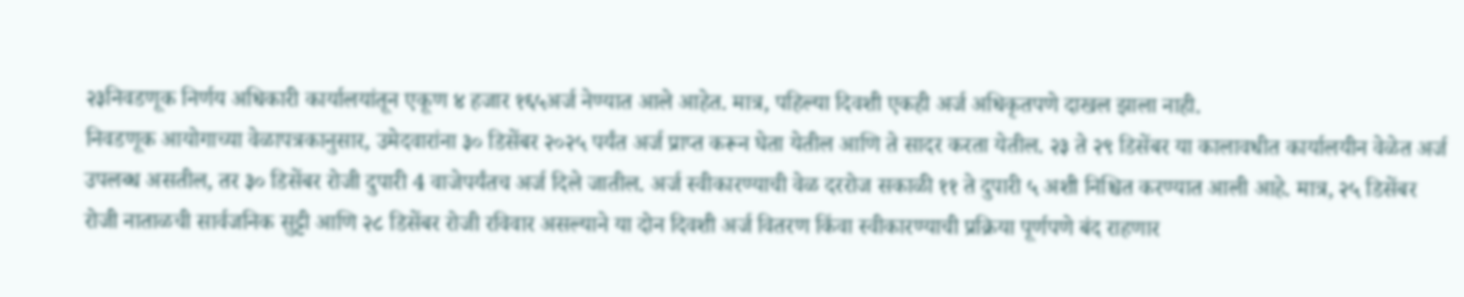२३निवडणूक निर्णय अधिकारी कार्यालयांतून एकूण ४ हजार १६५अर्ज नेण्यात आले आहेत. मात्र, पहिल्या दिवशी एकही अर्ज अधिकृतपणे दाखल झाला नाही.
निवडणूक आयोगाच्या वेळापत्रकानुसार, उमेदवारांना ३० डिसेंबर २०२५ पर्यंत अर्ज प्राप्त करून घेता येतील आणि ते सादर करता येतील. २३ ते २९ डिसेंबर या कालावधीत कार्यालयीन वेळेत अर्ज उपलब्ध असतील, तर ३० डिसेंबर रोजी दुपारी 4 वाजेपर्यंतच अर्ज दिले जातील. अर्ज स्वीकारण्याची वेळ दररोज सकाळी ११ ते दुपारी ५ अशी निश्चित करण्यात आली आहे. मात्र, २५ डिसेंबर रोजी नाताळची सार्वजनिक सुट्टी आणि २८ डिसेंबर रोजी रविवार असल्याने या दोन दिवशी अर्ज वितरण किंवा स्वीकारण्याची प्रक्रिया पूर्णपणे बंद राहणार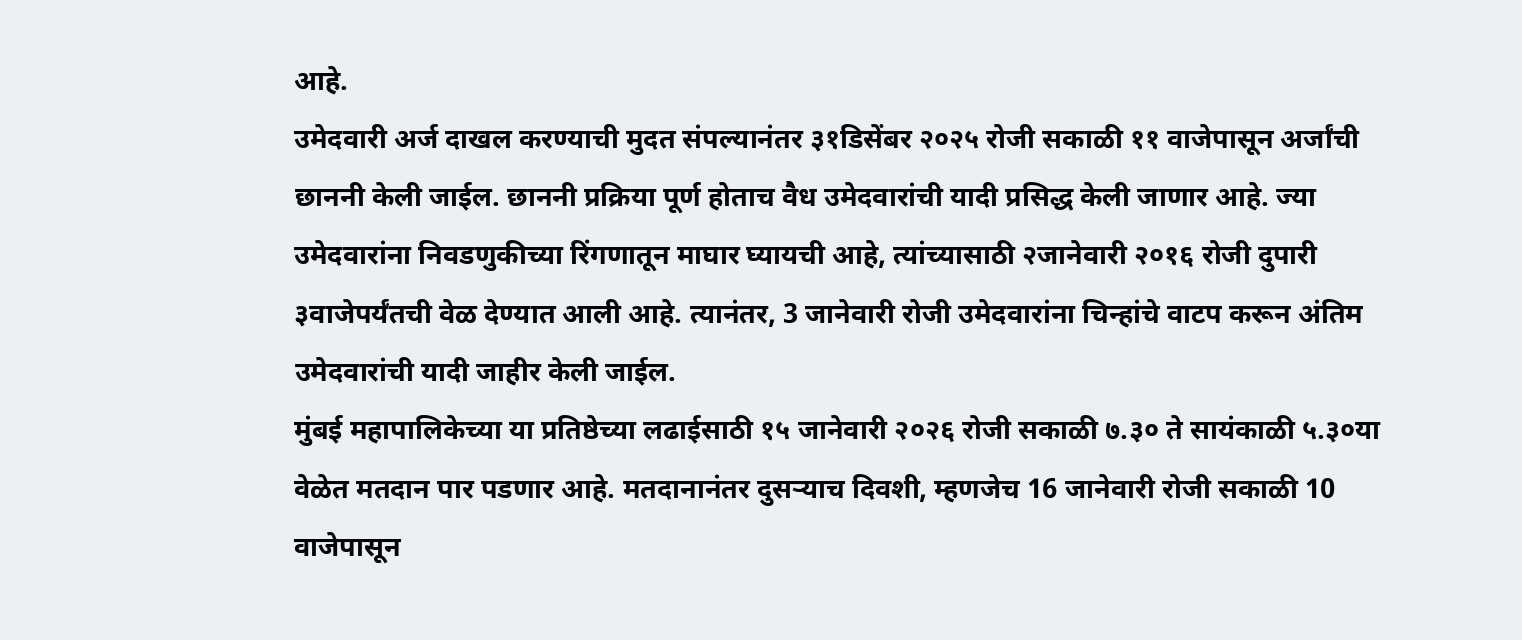आहे.
उमेदवारी अर्ज दाखल करण्याची मुदत संपल्यानंतर ३१डिसेंबर २०२५ रोजी सकाळी ११ वाजेपासून अर्जांची छाननी केली जाईल. छाननी प्रक्रिया पूर्ण होताच वैध उमेदवारांची यादी प्रसिद्ध केली जाणार आहे. ज्या उमेदवारांना निवडणुकीच्या रिंगणातून माघार घ्यायची आहे, त्यांच्यासाठी २जानेवारी २०१६ रोजी दुपारी ३वाजेपर्यंतची वेळ देण्यात आली आहे. त्यानंतर, 3 जानेवारी रोजी उमेदवारांना चिन्हांचे वाटप करून अंतिम उमेदवारांची यादी जाहीर केली जाईल.
मुंबई महापालिकेच्या या प्रतिष्ठेच्या लढाईसाठी १५ जानेवारी २०२६ रोजी सकाळी ७.३० ते सायंकाळी ५.३०या वेळेत मतदान पार पडणार आहे. मतदानानंतर दुसऱ्याच दिवशी, म्हणजेच 16 जानेवारी रोजी सकाळी 10 वाजेपासून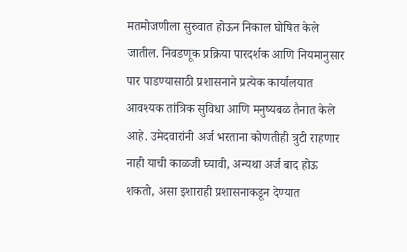मतमोजणीला सुरुवात होऊन निकाल घोषित केले जातील. निवडणूक प्रक्रिया पारदर्शक आणि नियमानुसार पार पाडण्यासाठी प्रशासनाने प्रत्येक कार्यालयात आवश्यक तांत्रिक सुविधा आणि मनुष्यबळ तैनात केले आहे. उमेदवारांनी अर्ज भरताना कोणतीही त्रुटी राहणार नाही याची काळजी घ्यावी, अन्यथा अर्ज बाद होऊ शकतो, असा इशाराही प्रशासनाकडून देण्यात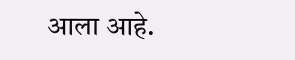आला आहे.